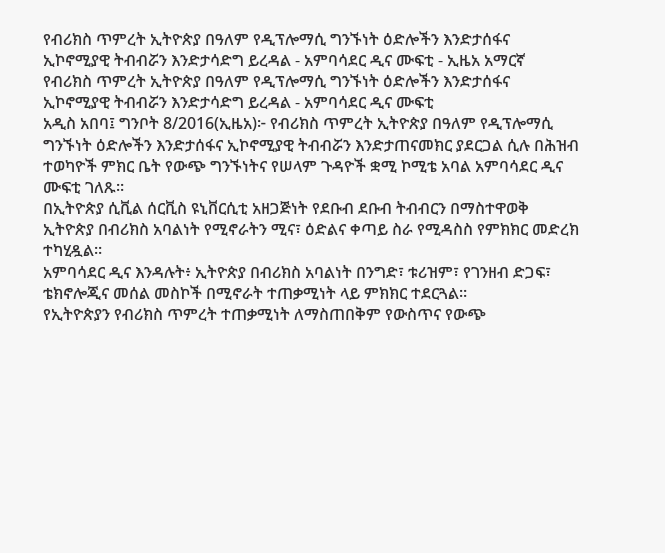የብሪክስ ጥምረት ኢትዮጵያ በዓለም የዲፕሎማሲ ግንኙነት ዕድሎችን እንድታሰፋና ኢኮኖሚያዊ ትብብሯን እንድታሳድግ ይረዳል - አምባሳደር ዲና ሙፍቲ - ኢዜአ አማርኛ
የብሪክስ ጥምረት ኢትዮጵያ በዓለም የዲፕሎማሲ ግንኙነት ዕድሎችን እንድታሰፋና ኢኮኖሚያዊ ትብብሯን እንድታሳድግ ይረዳል - አምባሳደር ዲና ሙፍቲ
አዲስ አበባ፤ ግንቦት 8/2016(ኢዜአ)፦ የብሪክስ ጥምረት ኢትዮጵያ በዓለም የዲፕሎማሲ ግንኙነት ዕድሎችን እንድታሰፋና ኢኮኖሚያዊ ትብብሯን እንድታጠናመክር ያደርጋል ሲሉ በሕዝብ ተወካዮች ምክር ቤት የውጭ ግንኙነትና የሠላም ጉዳዮች ቋሚ ኮሚቴ አባል አምባሳደር ዲና ሙፍቲ ገለጹ።
በኢትዮጵያ ሲቪል ሰርቪስ ዩኒቨርሲቲ አዘጋጅነት የደቡብ ደቡብ ትብብርን በማስተዋወቅ ኢትዮጵያ በብሪክስ አባልነት የሚኖራትን ሚና፣ ዕድልና ቀጣይ ስራ የሚዳስስ የምክክር መድረክ ተካሂዷል።
አምባሳደር ዲና እንዳሉት፥ ኢትዮጵያ በብሪክስ አባልነት በንግድ፣ ቱሪዝም፣ የገንዘብ ድጋፍ፣ ቴክኖሎጂና መሰል መስኮች በሚኖራት ተጠቃሚነት ላይ ምክክር ተደርጓል።
የኢትዮጵያን የብሪክስ ጥምረት ተጠቃሚነት ለማስጠበቅም የውስጥና የውጭ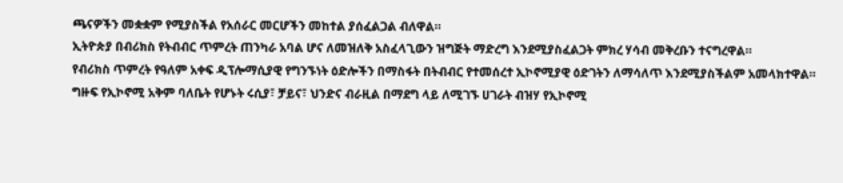ጫናዎችን መቋቋም የሚያስችል የአሰራር መርሆችን መከተል ያሰፈልጋል ብለዋል።
ኢትዮጵያ በብሪክስ የትብብር ጥምረት ጠንካራ አባል ሆና ለመዝለቅ አስፈላጊውን ዝግጅት ማድረግ እንደሚያስፈልጋት ምክረ ሃሳብ መቅረቡን ተናግረዋል።
የብሪክስ ጥምረት የዓለም አቀፍ ዲፕሎማሲያዊ የግንኙነት ዕድሎችን በማስፋት በትብብር የተመሰረተ ኢኮኖሚያዊ ዕድገትን ለማሳለጥ እንደሚያስችልም አመላክተዋል።
ግዙፍ የኢኮኖሚ አቅም ባለቤት የሆኑት ሩሲያ፣ ቻይና፣ ህንድና ብራዚል በማደግ ላይ ለሚገኙ ሀገራት ብዝሃ የኢኮኖሚ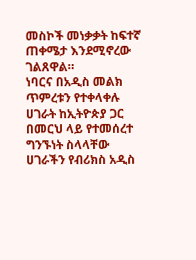መስኮች መነቃቃት ከፍተኛ ጠቀሜታ እንደሚኖረው ገልጸዋል።
ነባርና በአዲስ መልክ ጥምረቱን የተቀላቀሉ ሀገራት ከኢትዮጵያ ጋር በመርህ ላይ የተመሰረተ ግንኙነት ስላላቸው ሀገራችን የብሪክስ አዲስ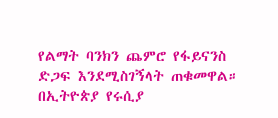የልማት ባንክን ጨምሮ የፋይናንስ ድጋፍ እንደሚስገኝላት ጠቁመዋል።
በኢትዮጵያ የሩሲያ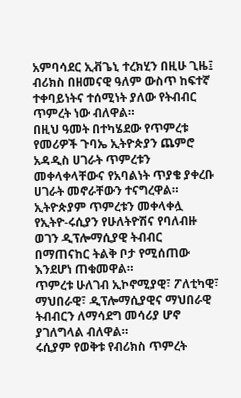አምባሳደር ኢቭጌኒ ተረክሂን በዚሁ ጊዜ፤ ብሪክስ በዘመናዊ ዓለም ውስጥ ከፍተኛ ተቀባይነትና ተሰሚነት ያለው የትብብር ጥምረት ነው ብለዋል።
በዚህ ዓመት በተካሄደው የጥምረቱ የመሪዎች ጉባኤ ኢትዮጵያን ጨምሮ አዳዲስ ሀገራት ጥምረቱን መቀላቀላቸውና የአባልነት ጥያቄ ያቀረቡ ሀገራት መኖራቸውን ተናግረዋል።
ኢትዮጵያም ጥምረቱን መቀላቀሏ የኢትዮ-ሩሲያን የሁለትዮሽና የባለብዙ ወገን ዲፕሎማሲያዊ ትብብር በማጠናከር ትልቅ ቦታ የሚሰጠው እንደሆነ ጠቁመዋል።
ጥምረቱ ሁለገብ ኢኮኖሚያዊ፣ ፖለቲካዊ፣ ማህበራዊ፣ ዲፕሎማሲያዊና ማህበራዊ ትብብርን ለማሳደግ መሳሪያ ሆኖ ያገለግላል ብለዋል።
ሩሲያም የወቅቱ የብሪክስ ጥምረት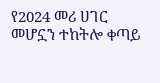የ2024 መሪ ሀገር መሆኗን ተከትሎ ቀጣይ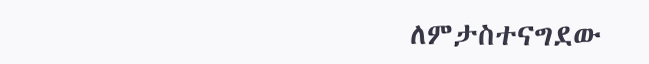ለምታስተናግደው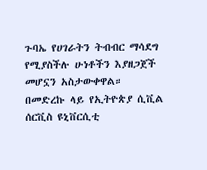ጉባኤ የሀገራትን ትብብር ማሳደግ የሚያስችሉ ሁነቶችን እያዘጋጀች መሆኗን አስታውቀዋል።
በመድረኩ ላይ የኢትዮጵያ ሲቪል ሰርቪስ ዩኒቨርሲቲ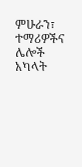ምሁራን፣ ተማሪዎችና ሌሎች አካላት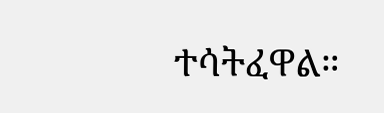ተሳትፈዋል።